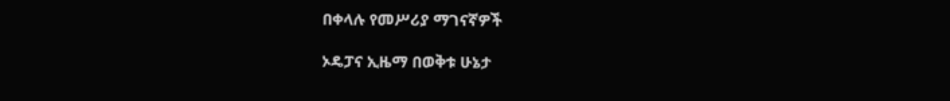በቀላሉ የመሥሪያ ማገናኛዎች

ኦዴፓና ኢዜማ በወቅቱ ሁኔታ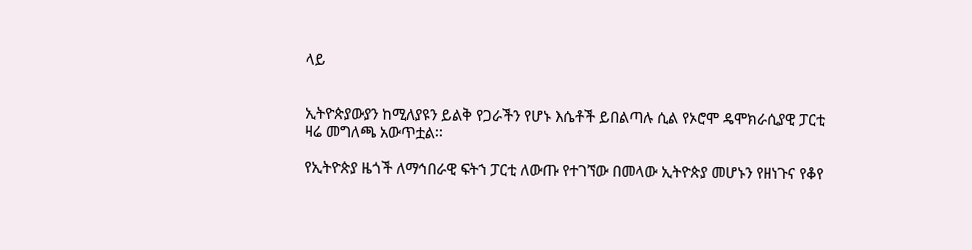ላይ


ኢትዮጵያውያን ከሚለያዩን ይልቅ የጋራችን የሆኑ እሴቶች ይበልጣሉ ሲል የኦሮሞ ዴሞክራሲያዊ ፓርቲ ዛሬ መግለጫ አውጥቷል፡፡

የኢትዮጵያ ዜጎች ለማኅበራዊ ፍትኀ ፓርቲ ለውጡ የተገኘው በመላው ኢትዮጵያ መሆኑን የዘነጉና የቆየ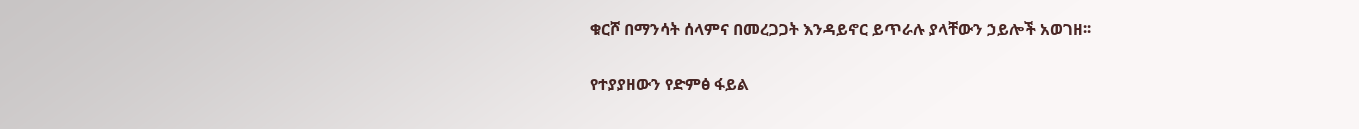ቁርሾ በማንሳት ሰላምና በመረጋጋት እንዳይኖር ይጥራሉ ያላቸውን ኃይሎች አወገዘ፡፡

የተያያዘውን የድምፅ ፋይል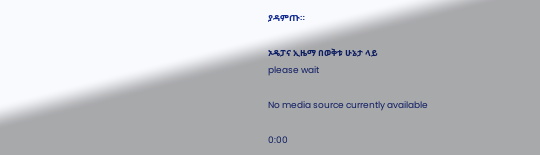ያዳምጡ።

ኦዴፓና ኢዜማ በወቅቱ ሁኔታ ላይ
please wait

No media source currently available

0:00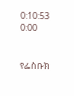0:10:53 0:00


የፌስቡክ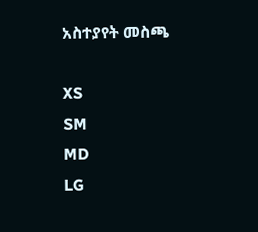አስተያየት መስጫ

XS
SM
MD
LG